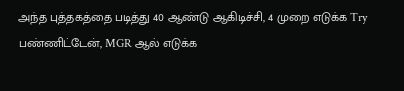அந்த புத்தகத்தை படித்து 40 ஆண்டு ஆகிடிச்சி, 4 முறை எடுக்க Try பண்ணிட்டேன், MGR ஆல் எடுக்க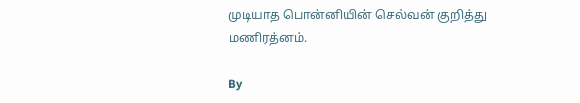முடியாத பொன்னியின் செல்வன் குறித்து மணிரத்னம்.

By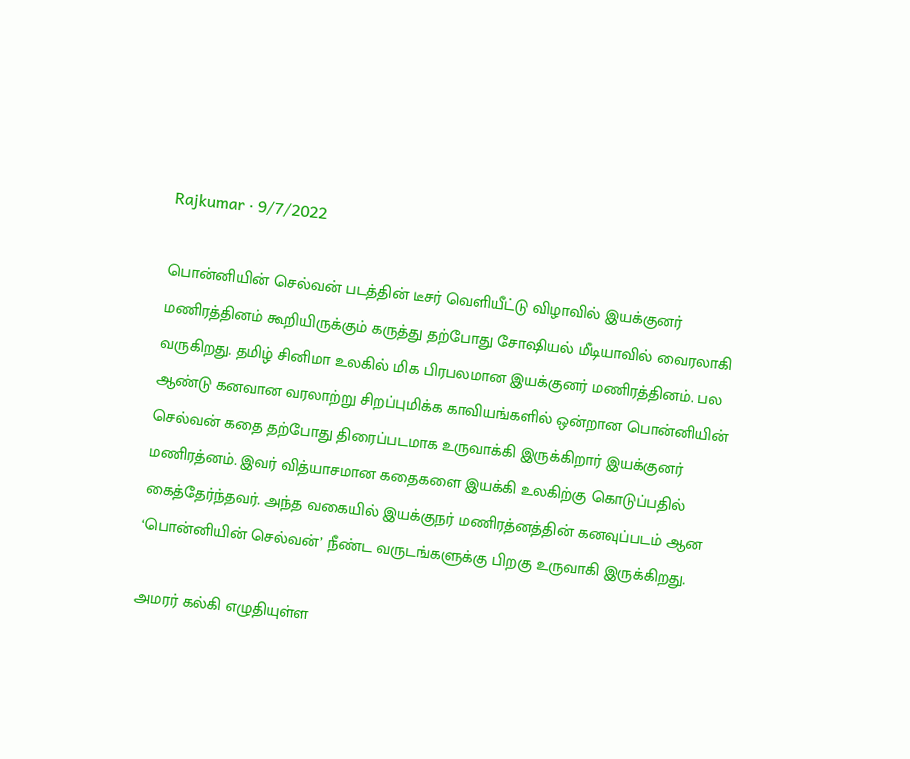Rajkumar · 9/7/2022

பொன்னியின் செல்வன் படத்தின் டீசர் வெளியீட்டு விழாவில் இயக்குனர் மணிரத்தினம் கூறியிருக்கும் கருத்து தற்போது சோஷியல் மீடியாவில் வைரலாகி வருகிறது. தமிழ் சினிமா உலகில் மிக பிரபலமான இயக்குனர் மணிரத்தினம். பல ஆண்டு கனவான வரலாற்று சிறப்புமிக்க காவியங்களில் ஒன்றான பொன்னியின் செல்வன் கதை தற்போது திரைப்படமாக உருவாக்கி இருக்கிறார் இயக்குனர் மணிரத்னம். இவர் வித்யாசமான கதைகளை இயக்கி உலகிற்கு கொடுப்பதில் கைத்தேர்ந்தவர். அந்த வகையில் இயக்குநர் மணிரத்னத்தின் கனவுப்படம் ஆன ‘பொன்னியின் செல்வன்’ நீண்ட வருடங்களுக்கு பிறகு உருவாகி இருக்கிறது.

அமரர் கல்கி எழுதியுள்ள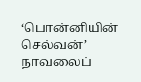‘பொன்னியின் செல்வன்’ நாவலைப்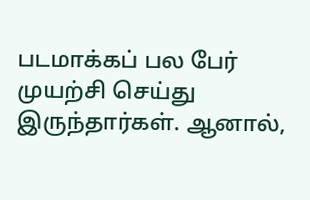படமாக்கப் பல பேர் முயற்சி செய்து இருந்தார்கள். ஆனால்,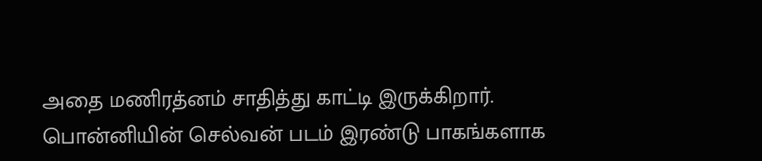அதை மணிரத்னம் சாதித்து காட்டி இருக்கிறார். பொன்னியின் செல்வன் படம் இரண்டு பாகங்களாக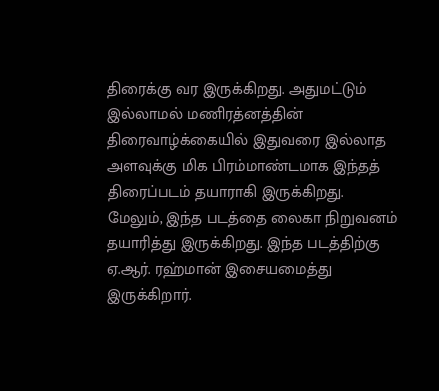திரைக்கு வர இருக்கிறது. அதுமட்டும் இல்லாமல் மணிரத்னத்தின் திரைவாழ்க்கையில் இதுவரை இல்லாத அளவுக்கு மிக பிரம்மாண்டமாக இந்தத் திரைப்படம் தயாராகி இருக்கிறது. மேலும், இந்த படத்தை லைகா நிறுவனம் தயாரித்து இருக்கிறது. இந்த படத்திற்கு ஏ.ஆர். ரஹ்மான் இசையமைத்து இருக்கிறார்.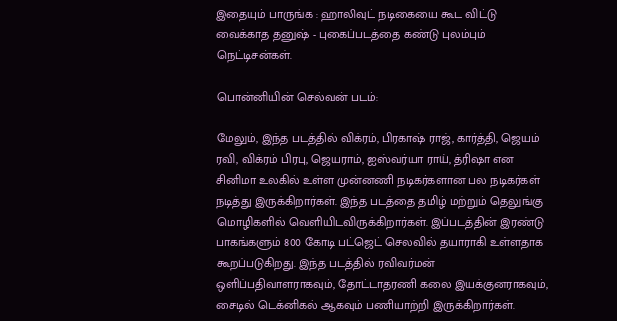இதையும் பாருங்க : ஹாலிவுட் நடிகையை கூட விட்டு வைக்காத தனுஷ் - புகைப்படத்தை கண்டு புலம்பும் நெட்டிசன்கள்.

பொன்னியின் செல்வன் படம்:

மேலும், இந்த படத்தில் விக்ரம், பிரகாஷ் ராஜ், கார்த்தி, ஜெயம் ரவி, விக்ரம் பிரபு, ஜெயராம், ஐஸ்வர்யா ராய், த்ரிஷா என சினிமா உலகில் உள்ள முன்னணி நடிகர்களான பல நடிகர்கள் நடித்து இருக்கிறார்கள். இந்த படத்தை தமிழ் மற்றும் தெலுங்கு மொழிகளில் வெளியிடவிருக்கிறார்கள். இப்படத்தின் இரண்டு பாகங்களும் 800 கோடி பட்ஜெட் செலவில் தயாராகி உள்ளதாக கூறப்படுகிறது. இந்த படத்தில் ரவிவர்மன் ஒளிப்பதிவாளராகவும், தோட்டாதரணி கலை இயக்குனராகவும், சைடில் டெக்னிகல் ஆகவும் பணியாற்றி இருக்கிறார்கள்.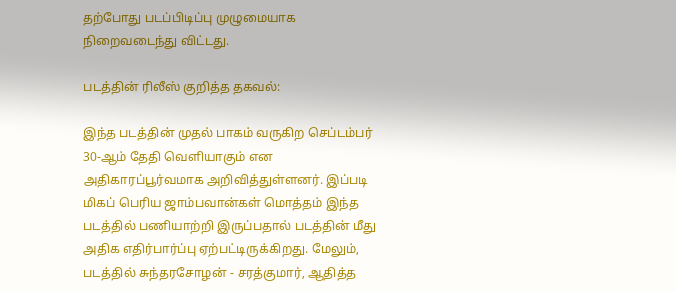தற்போது படப்பிடிப்பு முழுமையாக நிறைவடைந்து விட்டது.

படத்தின் ரிலீஸ் குறித்த தகவல்:

இந்த படத்தின் முதல் பாகம் வருகிற செப்டம்பர் 30-ஆம் தேதி வெளியாகும் என அதிகாரப்பூர்வமாக அறிவித்துள்ளனர். இப்படி மிகப் பெரிய ஜாம்பவான்கள் மொத்தம் இந்த படத்தில் பணியாற்றி இருப்பதால் படத்தின் மீது அதிக எதிர்பார்ப்பு ஏற்பட்டிருக்கிறது. மேலும், படத்தில் சுந்தரசோழன் - சரத்குமார், ஆதித்த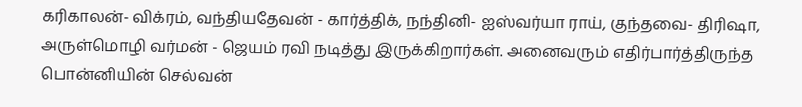கரிகாலன்- விக்ரம், வந்தியதேவன் - கார்த்திக், நந்தினி- ஐஸ்வர்யா ராய், குந்தவை- திரிஷா, அருள்மொழி வர்மன் - ஜெயம் ரவி நடித்து இருக்கிறார்கள். அனைவரும் எதிர்பார்த்திருந்த பொன்னியின் செல்வன்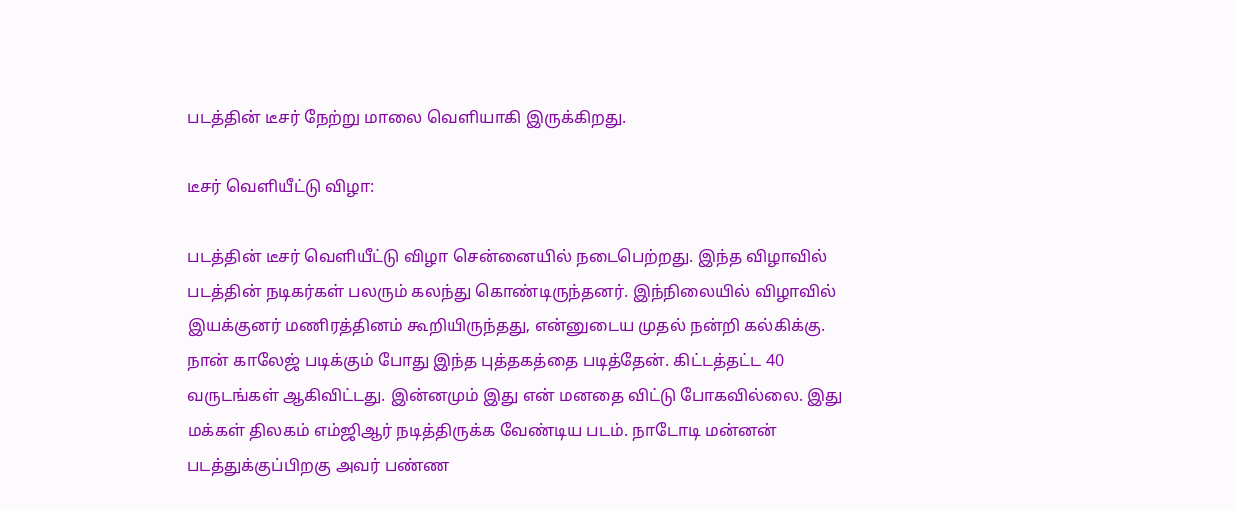படத்தின் டீசர் நேற்று மாலை வெளியாகி இருக்கிறது.

டீசர் வெளியீட்டு விழா:

படத்தின் டீசர் வெளியீட்டு விழா சென்னையில் நடைபெற்றது. இந்த விழாவில் படத்தின் நடிகர்கள் பலரும் கலந்து கொண்டிருந்தனர். இந்நிலையில் விழாவில் இயக்குனர் மணிரத்தினம் கூறியிருந்தது, என்னுடைய முதல் நன்றி கல்கிக்கு. நான் காலேஜ் படிக்கும் போது இந்த புத்தகத்தை படித்தேன். கிட்டத்தட்ட 40 வருடங்கள் ஆகிவிட்டது. இன்னமும் இது என் மனதை விட்டு போகவில்லை. இது மக்கள் திலகம் எம்ஜிஆர் நடித்திருக்க வேண்டிய படம். நாடோடி மன்னன் படத்துக்குப்பிறகு அவர் பண்ண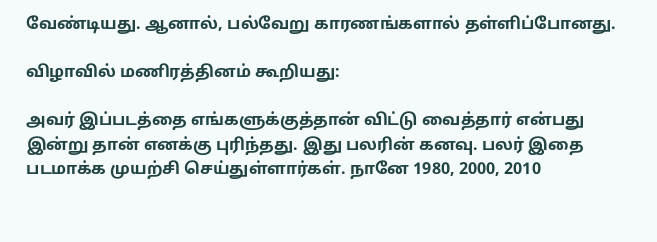வேண்டியது. ஆனால், பல்வேறு காரணங்களால் தள்ளிப்போனது.

விழாவில் மணிரத்தினம் கூறியது:

அவர் இப்படத்தை எங்களுக்குத்தான் விட்டு வைத்தார் என்பது இன்று தான் எனக்கு புரிந்தது. இது பலரின் கனவு. பலர் இதை படமாக்க முயற்சி செய்துள்ளார்கள். நானே 1980, 2000, 2010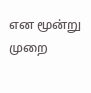என மூன்று முறை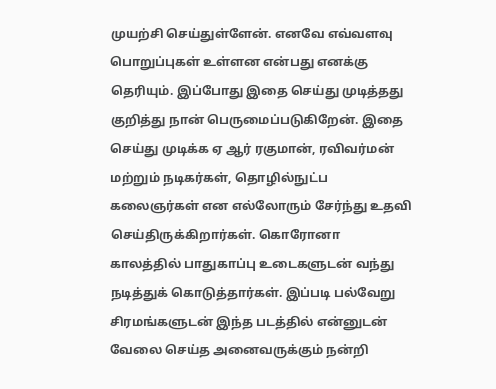முயற்சி செய்துள்ளேன். எனவே எவ்வளவு பொறுப்புகள் உள்ளன என்பது எனக்கு தெரியும். இப்போது இதை செய்து முடித்தது குறித்து நான் பெருமைப்படுகிறேன். இதை செய்து முடிக்க ஏ ஆர் ரகுமான், ரவிவர்மன் மற்றும் நடிகர்கள், தொழில்நுட்ப கலைஞர்கள் என எல்லோரும் சேர்ந்து உதவி செய்திருக்கிறார்கள். கொரோனா காலத்தில் பாதுகாப்பு உடைகளுடன் வந்து நடித்துக் கொடுத்தார்கள். இப்படி பல்வேறு சிரமங்களுடன் இந்த படத்தில் என்னுடன் வேலை செய்த அனைவருக்கும் நன்றி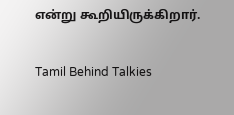என்று கூறியிருக்கிறார்.

Tamil Behind Talkies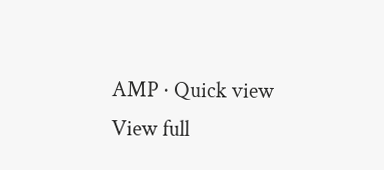AMP · Quick view
View full